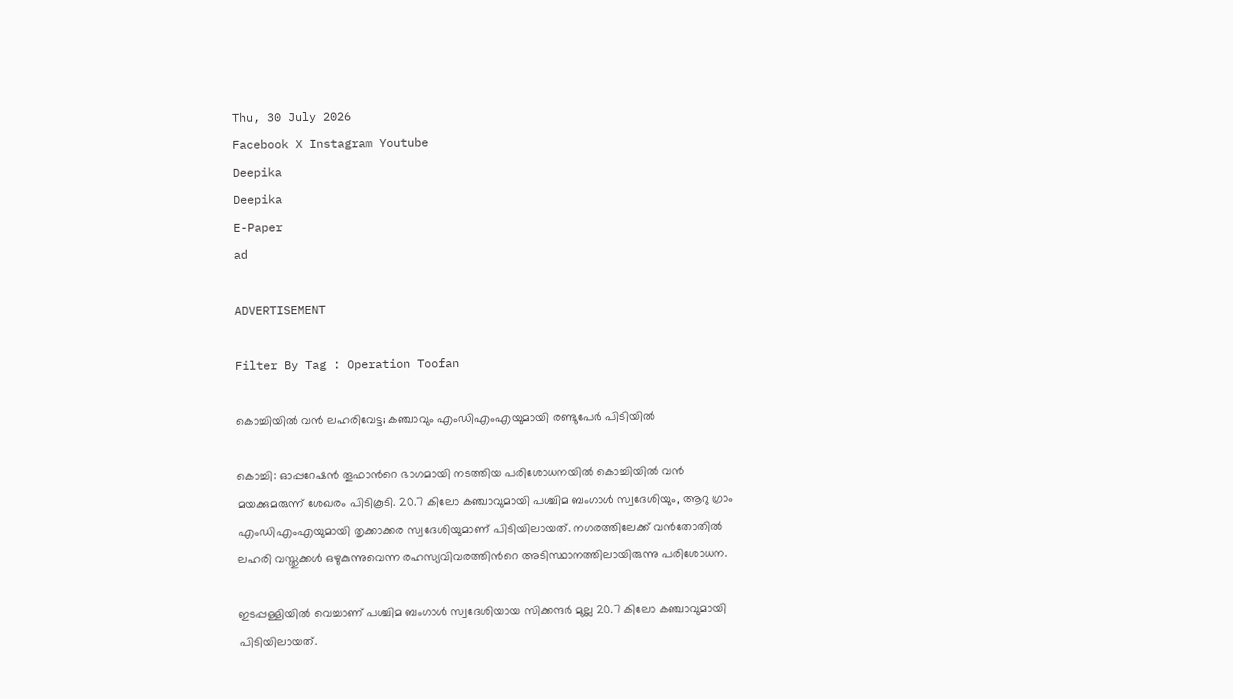Thu, 30 July 2026
Facebook X Instagram Youtube
Deepika
Deepika
E-Paper
ad

ADVERTISEMENT

Filter By Tag : Operation Toofan

കൊച്ചിയിൽ വൻ ലഹരിവേട്ട; കഞ്ചാവും എംഡിഎംഎയുമായി രണ്ടുപേർ പിടിയിൽ

കൊച്ചി: ഓപ്പറേഷൻ തൂഫാന്‍റെ ഭാഗമായി നടത്തിയ പരിശോധനയിൽ കൊച്ചിയിൽ വൻ മയക്കുമരുന്ന് ശേഖരം പിടികൂടി. 20.7 കിലോ കഞ്ചാവുമായി പശ്ചിമ ബംഗാൾ സ്വദേശിയും, ആറു ഗ്രാം എംഡിഎംഎയുമായി തൃക്കാക്കര സ്വദേശിയുമാണ് പിടിയിലായത്. നഗരത്തിലേക്ക് വൻതോതിൽ ലഹരി വസ്തുക്കൾ ഒഴുകുന്നുവെന്ന രഹസ്യവിവരത്തിന്‍റെ അടിസ്ഥാനത്തിലായിരുന്നു പരിശോധന.

ഇടപ്പള്ളിയിൽ വെച്ചാണ് പശ്ചിമ ബംഗാൾ സ്വദേശിയായ സിക്കന്ദർ മുല്ല 20.7 കിലോ കഞ്ചാവുമായി പിടിയിലായത്.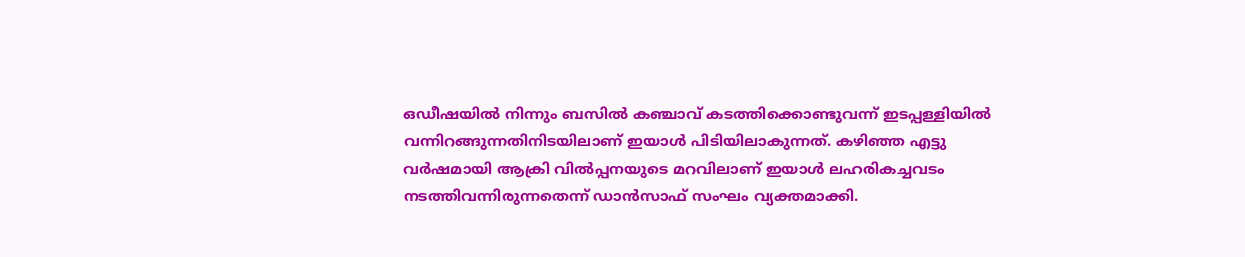ഒഡീഷയിൽ നിന്നും ബസിൽ കഞ്ചാവ് കടത്തിക്കൊണ്ടുവന്ന് ഇടപ്പള്ളിയിൽ വന്നിറങ്ങുന്നതിനിടയിലാണ് ഇയാൾ പിടിയിലാകുന്നത്. കഴിഞ്ഞ എട്ടു വർഷമായി ആക്രി വിൽപ്പനയുടെ മറവിലാണ് ഇയാൾ ലഹരികച്ചവടം നടത്തിവന്നിരുന്നതെന്ന് ഡാൻസാഫ് സംഘം വ്യക്തമാക്കി.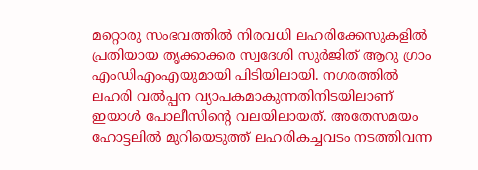മറ്റൊരു സംഭവത്തിൽ നിരവധി ലഹരിക്കേസുകളിൽ പ്രതിയായ തൃക്കാക്കര സ്വദേശി സുർജിത് ആറു ഗ്രാം എംഡിഎംഎയുമായി പിടിയിലായി. നഗരത്തിൽ ലഹരി വൽപ്പന വ്യാപകമാകുന്നതിനിടയിലാണ് ഇയാൾ പോലീസിന്‍റെ വലയിലായത്. അതേസമയം ഹോട്ടലിൽ മുറിയെടുത്ത് ലഹരികച്ചവടം നടത്തിവന്ന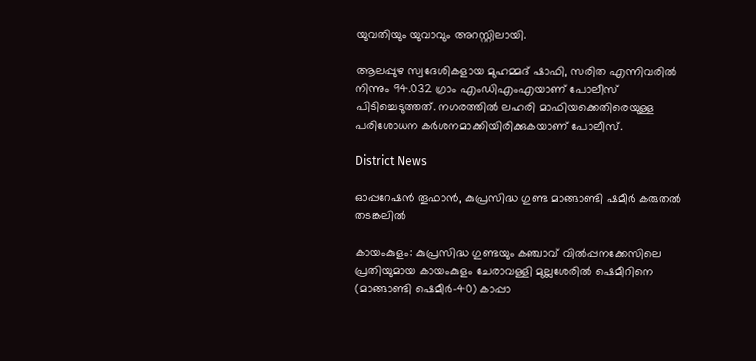യുവതിയും യുവാവും അറസ്റ്റിലായി.

ആലപ്പുഴ സ്വദേശികളായ മുഹമ്മദ് ഷാഫി, സരിത എന്നിവരിൽ നിന്നും 94.032 ഗ്രാം എംഡിഎംഎയാണ് പോലീസ് പിടിച്ചെടുത്തത്. നഗരത്തിൽ ലഹരി മാഫിയക്കെതിരെയുള്ള പരിശോധന കർശനമാക്കിയിരിക്കുകയാണ് പോലീസ്.

District News

ഓപ്പറേഷൻ തൂഫാൻ, കുപ്രസിദ്ധ ഗുണ്ട മാങ്ങാണ്ടി ഷമീർ കരുതൽ തടങ്കലിൽ

കായംകുളം: കുപ്രസിദ്ധ ഗുണ്ടയും കഞ്ചാവ് വിൽപ്പനക്കേസിലെ പ്രതിയുമായ കായംകുളം ചേരാവള്ളി മുല്ലശേരിൽ ഷെമീറിനെ (മാങ്ങാണ്ടി ഷെമീർ-40) കാപ്പാ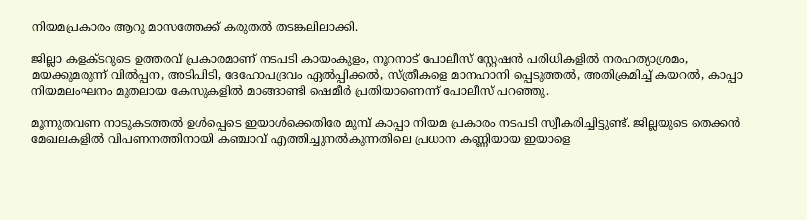നിയമപ്രകാരം ആറു മാസത്തേക്ക് കരുതൽ തടങ്കലിലാക്കി.

ജില്ലാ കളക്ടറുടെ ഉത്തരവ് പ്രകാരമാണ് നടപടി കായംകുളം, നൂറനാട് പോലീസ് സ്റ്റേഷൻ പരിധികളിൽ നരഹത്യാശ്രമം, മയക്കുമരുന്ന് വിൽപ്പന, അടിപിടി, ദേഹോപദ്രവം ഏൽപ്പിക്കൽ, സ്ത്രീകളെ മാനഹാനി പ്പെടുത്തൽ, അതിക്രമിച്ച് കയറൽ, കാപ്പാ നിയമലംഘനം മുതലായ കേസുകളിൽ മാങ്ങാണ്ടി ഷെമീർ പ്രതിയാണെന്ന് പോലീസ് പറഞ്ഞു.

മൂന്നുതവണ നാടുകടത്തൽ ഉൾപ്പെടെ ഇയാൾക്കെതിരേ മുമ്പ് കാപ്പാ നിയമ പ്രകാരം നടപടി സ്വീകരിച്ചിട്ടുണ്ട്. ജില്ലയുടെ തെക്കൻ മേഖലകളിൽ വിപണനത്തിനായി കഞ്ചാവ് എത്തിച്ചുനൽകുന്നതിലെ പ്രധാന കണ്ണിയായ ഇയാളെ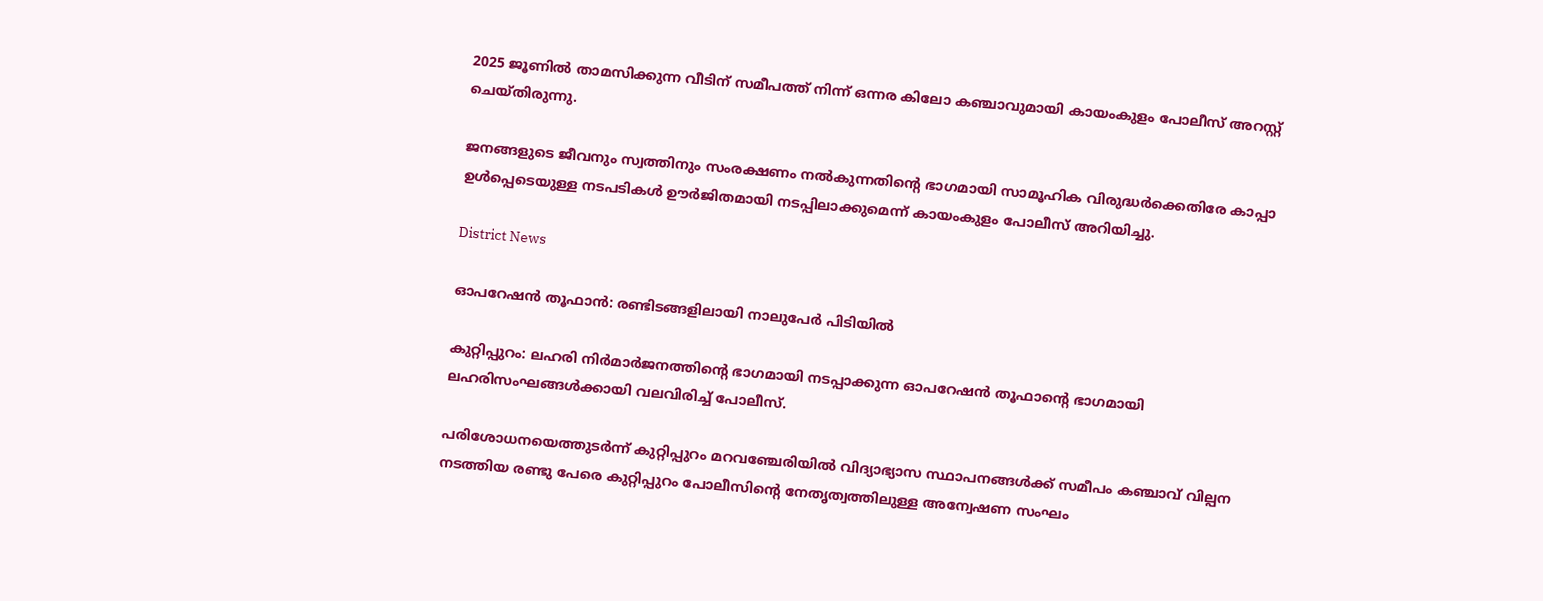2025 ജൂണിൽ താമസിക്കുന്ന വീടിന് സമീപത്ത് നിന്ന് ഒന്നര കിലോ കഞ്ചാവുമായി കായംകുളം പോലീസ് അറസ്റ്റ് ചെയ്തിരുന്നു.

ജനങ്ങളുടെ ജീവനും സ്വത്തിനും സംരക്ഷണം നൽകുന്നതിന്‍റെ ഭാഗമായി സാമൂഹിക വിരുദ്ധർക്കെതിരേ കാപ്പാ ഉൾപ്പെടെയുള്ള നടപടികൾ ഊർജിതമായി നടപ്പിലാക്കുമെന്ന് കായംകുളം പോലീസ് അറിയിച്ചു.

District News

ഓപറേഷൻ തൂഫാൻ: രണ്ടിടങ്ങളിലായി നാലുപേർ പിടിയിൽ

കുറ്റിപ്പുറം: ലഹരി നിർമാർജനത്തിന്‍റെ ഭാഗമായി നടപ്പാക്കുന്ന ഓപറേഷൻ തൂഫാന്‍റെ ഭാഗമായി ലഹരിസംഘങ്ങൾക്കായി വലവിരിച്ച് പോലീസ്.

പരിശോധനയെത്തുടർന്ന് കുറ്റിപ്പുറം മറവഞ്ചേരിയിൽ വിദ്യാഭ്യാസ സ്ഥാപനങ്ങൾക്ക് സമീപം കഞ്ചാവ് വില്പന നടത്തിയ രണ്ടു പേരെ കുറ്റിപ്പുറം പോലീസിന്‍റെ നേതൃത്വത്തിലുള്ള അന്വേഷണ സംഘം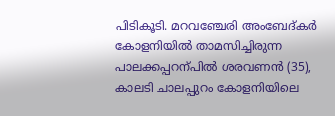പിടികൂടി. മറവഞ്ചേരി അംബേദ്കർ കോളനിയിൽ താമസിച്ചിരുന്ന പാലക്കപ്പറന്പിൽ ശരവണൻ (35), കാലടി ചാലപ്പുറം കോളനിയിലെ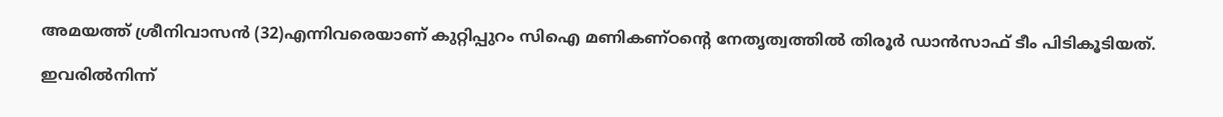അമയത്ത് ശ്രീനിവാസൻ (32)എന്നിവരെയാണ് കുറ്റിപ്പുറം സിഐ മണികണ്ഠന്‍റെ നേതൃത്വത്തിൽ തിരൂർ ഡാൻസാഫ് ടീം പിടികൂടിയത്.

ഇവരിൽനിന്ന്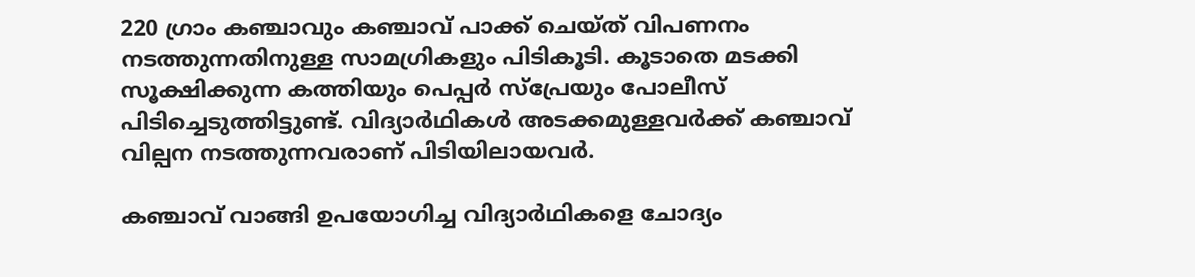220 ഗ്രാം കഞ്ചാവും കഞ്ചാവ് പാക്ക് ചെയ്ത് വിപണനം നടത്തുന്നതിനുള്ള സാമഗ്രികളും പിടികൂടി. കൂടാതെ മടക്കി സൂക്ഷിക്കുന്ന കത്തിയും പെപ്പർ സ്പ്രേയും പോലീസ് പിടിച്ചെടുത്തിട്ടുണ്ട്. വിദ്യാർഥികൾ അടക്കമുള്ളവർക്ക് കഞ്ചാവ് വില്പന നടത്തുന്നവരാണ് പിടിയിലായവർ.

കഞ്ചാവ് വാങ്ങി ഉപയോഗിച്ച വിദ്യാർഥികളെ ചോദ്യം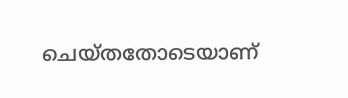ചെയ്തതോടെയാണ്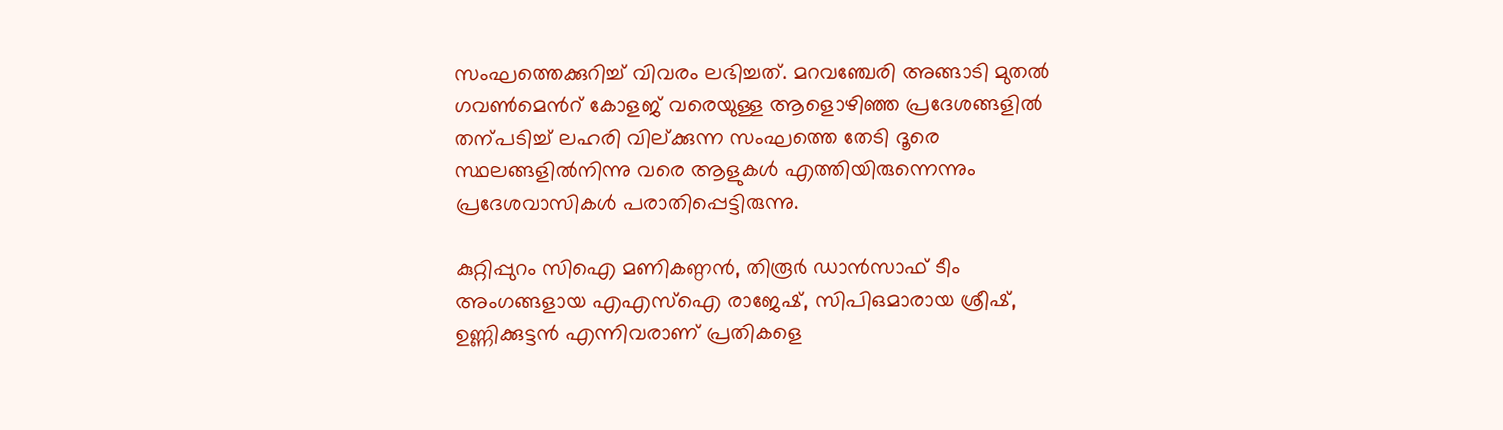സംഘത്തെക്കുറിച്ച് വിവരം ലഭിച്ചത്. മറവഞ്ചേരി അങ്ങാടി മുതൽ ഗവണ്‍മെന്‍റ് കോളജ് വരെയുള്ള ആളൊഴിഞ്ഞ പ്രദേശങ്ങളിൽ തന്പടിച്ച് ലഹരി വില്ക്കുന്ന സംഘത്തെ തേടി ദൂരെ സ്ഥലങ്ങളിൽനിന്നു വരെ ആളുകൾ എത്തിയിരുന്നെന്നും പ്രദേശവാസികൾ പരാതിപ്പെട്ടിരുന്നു.

കുറ്റിപ്പുറം സിഐ മണികണ്ഠൻ, തിരൂർ ഡാൻസാഫ് ടീം അംഗങ്ങളായ എഎസ്ഐ രാജേഷ്, സിപിഒമാരായ ശ്രീഷ്, ഉണ്ണിക്കുട്ടൻ എന്നിവരാണ് പ്രതികളെ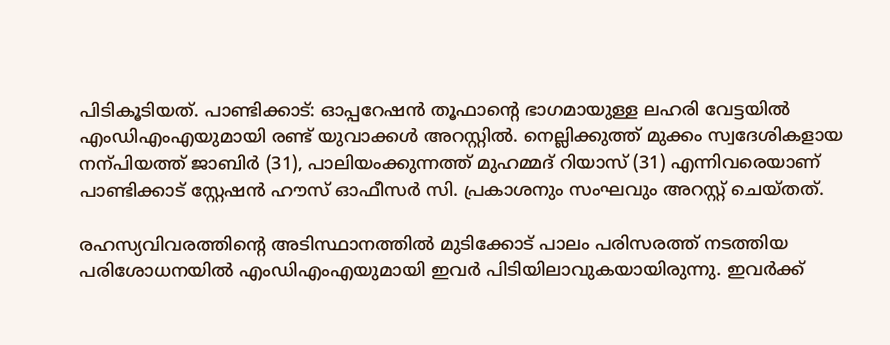പിടികൂടിയത്. പാണ്ടിക്കാട്: ഓപ്പറേഷൻ തൂഫാന്‍റെ ഭാഗമായുള്ള ലഹരി വേട്ടയിൽ എംഡിഎംഎയുമായി രണ്ട് യുവാക്കൾ അറസ്റ്റിൽ. നെല്ലിക്കുത്ത് മുക്കം സ്വദേശികളായ നന്പിയത്ത് ജാബിർ (31), പാലിയംക്കുന്നത്ത് മുഹമ്മദ് റിയാസ് (31) എന്നിവരെയാണ് പാണ്ടിക്കാട് സ്റ്റേഷൻ ഹൗസ് ഓഫീസർ സി. പ്രകാശനും സംഘവും അറസ്റ്റ് ചെയ്തത്.

രഹസ്യവിവരത്തിന്‍റെ അടിസ്ഥാനത്തിൽ മുടിക്കോട് പാലം പരിസരത്ത് നടത്തിയ പരിശോധനയിൽ എംഡിഎംഎയുമായി ഇവർ പിടിയിലാവുകയായിരുന്നു. ഇവർക്ക്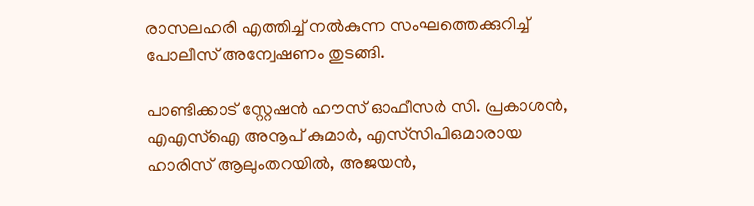രാസലഹരി എത്തിച്ച് നൽകുന്ന സംഘത്തെക്കുറിച്ച് പോലീസ് അന്വേഷണം തുടങ്ങി.

പാണ്ടിക്കാട് സ്റ്റേഷൻ ഹൗസ് ഓഫീസർ സി. പ്രകാശൻ, എഎസ്ഐ അനൂപ് കുമാർ, എസ്‌സിപിഒമാരായ ഹാരിസ് ആലുംതറയിൽ, അജയൻ,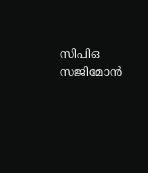സിപിഒ സജിമോൻ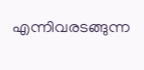എന്നിവരടങ്ങുന്ന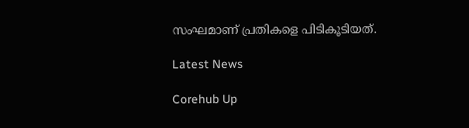സംഘമാണ് പ്രതികളെ പിടികൂടിയത്.

Latest News

Corehub Up